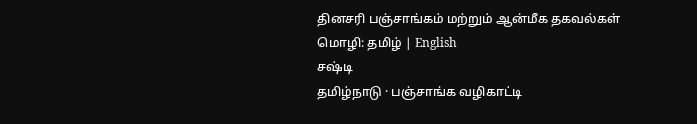தினசரி பஞ்சாங்கம் மற்றும் ஆன்மீக தகவல்கள்
மொழி: தமிழ் | English
சஷ்டி
தமிழ்நாடு · பஞ்சாங்க வழிகாட்டி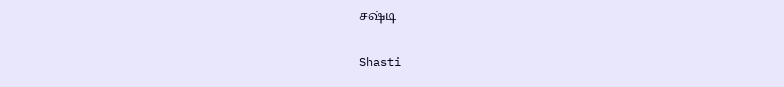சஷ்டி

Shasti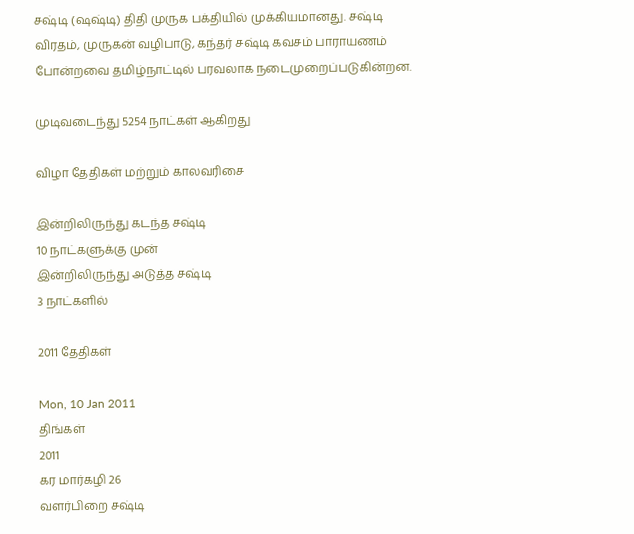சஷ்டி (ஷஷ்டி) திதி முருக பக்தியில் முக்கியமானது. சஷ்டி விரதம், முருகன் வழிபாடு, கந்தர் சஷ்டி கவசம் பாராயணம் போன்றவை தமிழ்நாட்டில் பரவலாக நடைமுறைப்படுகின்றன.

முடிவடைந்து 5254 நாட்கள் ஆகிறது

விழா தேதிகள் மற்றும் காலவரிசை

இன்றிலிருந்து கடந்த சஷ்டி
10 நாட்களுக்கு முன்
இன்றிலிருந்து அடுத்த சஷ்டி
3 நாட்களில்

2011 தேதிகள்

Mon, 10 Jan 2011
திங்கள்
2011
கர மார்கழி 26
வளர்பிறை சஷ்டி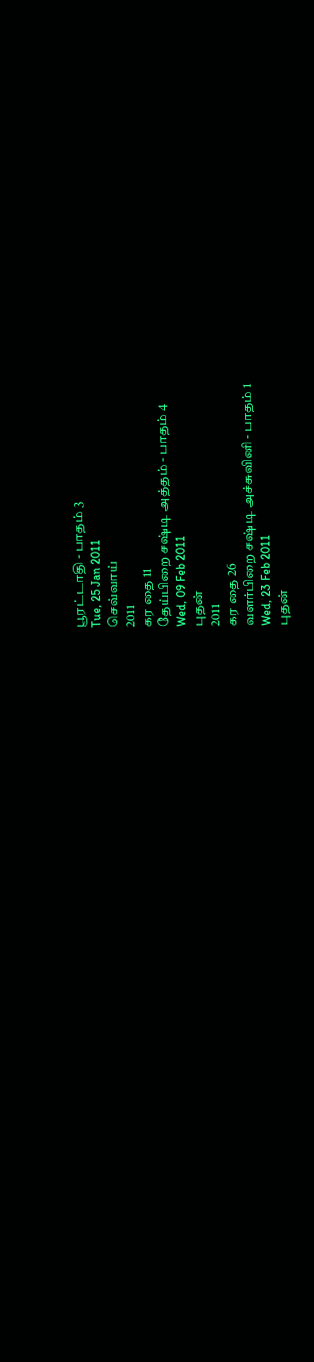பூரட்டாதி - பாதம் 3
Tue, 25 Jan 2011
செவ்வாய்
2011
கர தை 11
தேய்பிறை சஷ்டி அத்தம் - பாதம் 4
Wed, 09 Feb 2011
புதன்
2011
கர தை 26
வளர்பிறை சஷ்டி அச்சுவினி - பாதம் 1
Wed, 23 Feb 2011
புதன்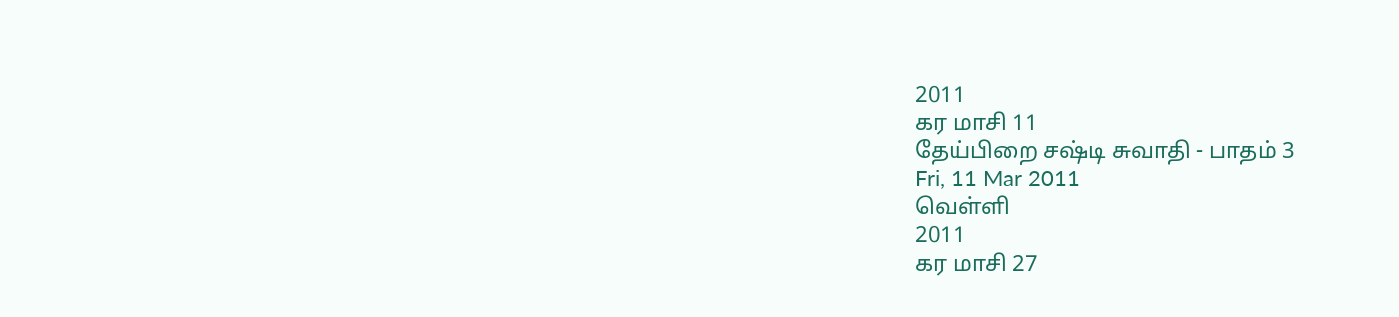2011
கர மாசி 11
தேய்பிறை சஷ்டி சுவாதி - பாதம் 3
Fri, 11 Mar 2011
வெள்ளி
2011
கர மாசி 27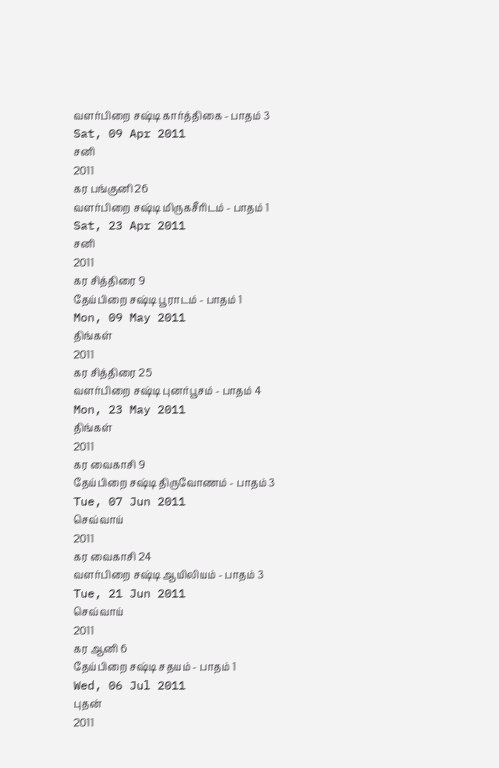வளர்பிறை சஷ்டி கார்த்திகை - பாதம் 3
Sat, 09 Apr 2011
சனி
2011
கர பங்குனி 26
வளர்பிறை சஷ்டி மிருகசீரிடம் - பாதம் 1
Sat, 23 Apr 2011
சனி
2011
கர சித்திரை 9
தேய்பிறை சஷ்டி பூராடம் - பாதம் 1
Mon, 09 May 2011
திங்கள்
2011
கர சித்திரை 25
வளர்பிறை சஷ்டி புனர்பூசம் - பாதம் 4
Mon, 23 May 2011
திங்கள்
2011
கர வைகாசி 9
தேய்பிறை சஷ்டி திருவோணம் - பாதம் 3
Tue, 07 Jun 2011
செவ்வாய்
2011
கர வைகாசி 24
வளர்பிறை சஷ்டி ஆயிலியம் - பாதம் 3
Tue, 21 Jun 2011
செவ்வாய்
2011
கர ஆனி 6
தேய்பிறை சஷ்டி சதயம் - பாதம் 1
Wed, 06 Jul 2011
புதன்
2011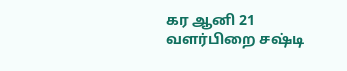கர ஆனி 21
வளர்பிறை சஷ்டி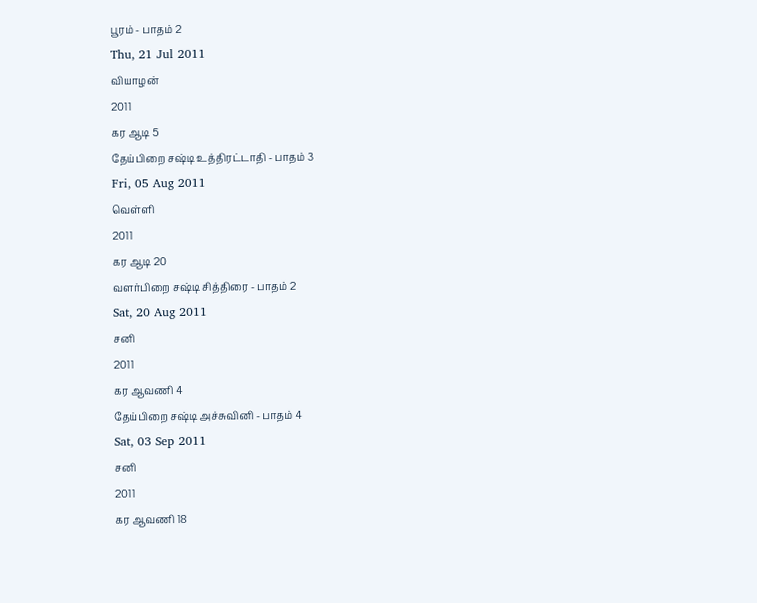பூரம் - பாதம் 2
Thu, 21 Jul 2011
வியாழன்
2011
கர ஆடி 5
தேய்பிறை சஷ்டி உத்திரட்டாதி - பாதம் 3
Fri, 05 Aug 2011
வெள்ளி
2011
கர ஆடி 20
வளர்பிறை சஷ்டி சித்திரை - பாதம் 2
Sat, 20 Aug 2011
சனி
2011
கர ஆவணி 4
தேய்பிறை சஷ்டி அச்சுவினி - பாதம் 4
Sat, 03 Sep 2011
சனி
2011
கர ஆவணி 18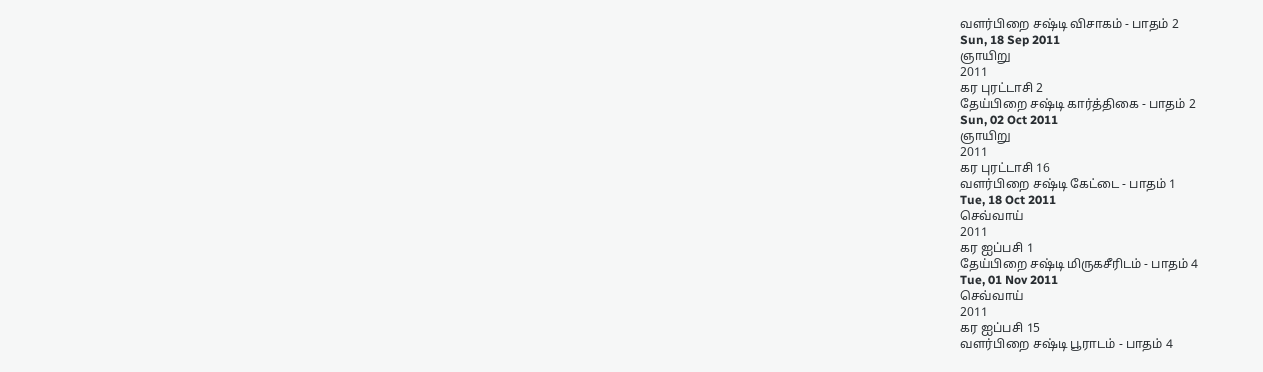வளர்பிறை சஷ்டி விசாகம் - பாதம் 2
Sun, 18 Sep 2011
ஞாயிறு
2011
கர புரட்டாசி 2
தேய்பிறை சஷ்டி கார்த்திகை - பாதம் 2
Sun, 02 Oct 2011
ஞாயிறு
2011
கர புரட்டாசி 16
வளர்பிறை சஷ்டி கேட்டை - பாதம் 1
Tue, 18 Oct 2011
செவ்வாய்
2011
கர ஐப்பசி 1
தேய்பிறை சஷ்டி மிருகசீரிடம் - பாதம் 4
Tue, 01 Nov 2011
செவ்வாய்
2011
கர ஐப்பசி 15
வளர்பிறை சஷ்டி பூராடம் - பாதம் 4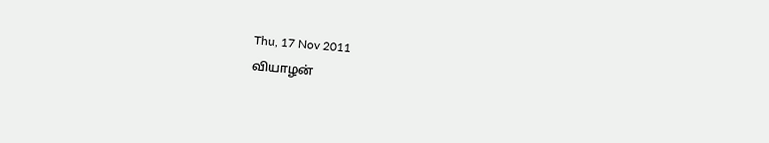Thu, 17 Nov 2011
வியாழன்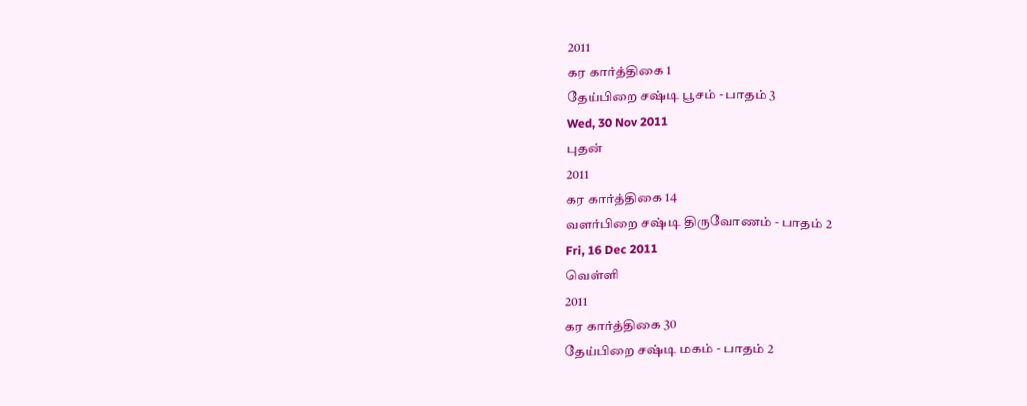2011
கர கார்த்திகை 1
தேய்பிறை சஷ்டி பூசம் - பாதம் 3
Wed, 30 Nov 2011
புதன்
2011
கர கார்த்திகை 14
வளர்பிறை சஷ்டி திருவோணம் - பாதம் 2
Fri, 16 Dec 2011
வெள்ளி
2011
கர கார்த்திகை 30
தேய்பிறை சஷ்டி மகம் - பாதம் 2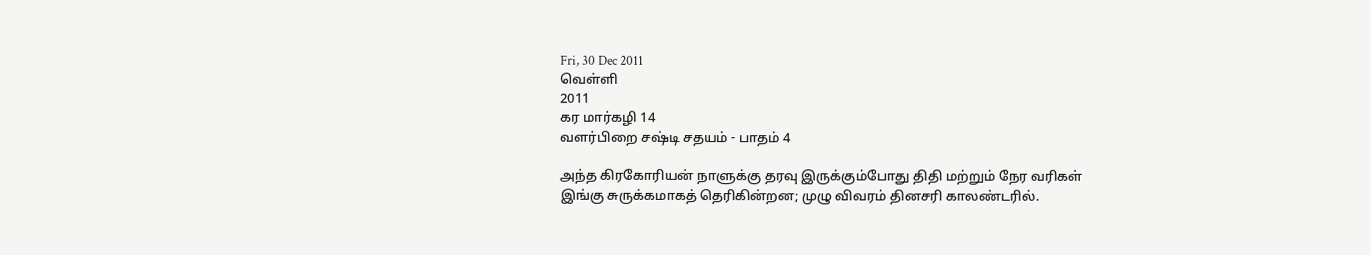Fri, 30 Dec 2011
வெள்ளி
2011
கர மார்கழி 14
வளர்பிறை சஷ்டி சதயம் - பாதம் 4

அந்த கிரகோரியன் நாளுக்கு தரவு இருக்கும்போது திதி மற்றும் நேர வரிகள் இங்கு சுருக்கமாகத் தெரிகின்றன; முழு விவரம் தினசரி காலண்டரில்.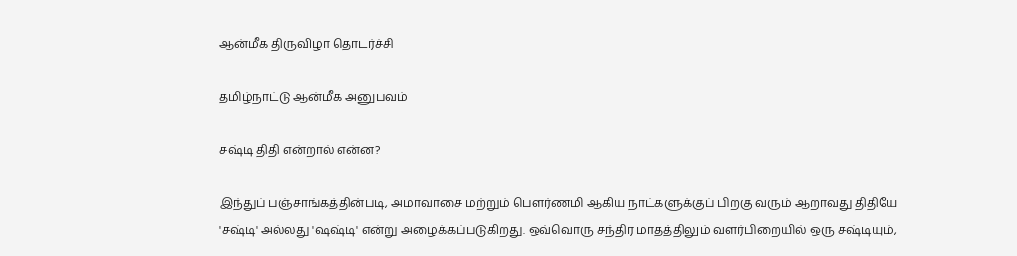ஆன்மீக திருவிழா தொடர்ச்சி

தமிழ்நாட்டு ஆன்மீக அனுபவம்

சஷ்டி திதி என்றால் என்ன?

இந்துப் பஞ்சாங்கத்தின்படி, அமாவாசை மற்றும் பௌர்ணமி ஆகிய நாட்களுக்குப் பிறகு வரும் ஆறாவது திதியே 'சஷ்டி' அல்லது 'ஷஷ்டி' என்று அழைக்கப்படுகிறது. ஒவ்வொரு சந்திர மாதத்திலும் வளர்பிறையில் ஒரு சஷ்டியும்,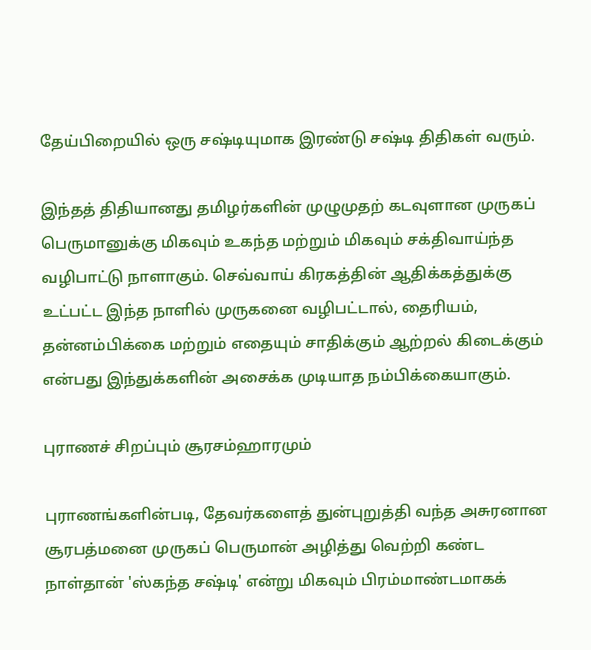தேய்பிறையில் ஒரு சஷ்டியுமாக இரண்டு சஷ்டி திதிகள் வரும்.

இந்தத் திதியானது தமிழர்களின் முழுமுதற் கடவுளான முருகப் பெருமானுக்கு மிகவும் உகந்த மற்றும் மிகவும் சக்திவாய்ந்த வழிபாட்டு நாளாகும். செவ்வாய் கிரகத்தின் ஆதிக்கத்துக்கு உட்பட்ட இந்த நாளில் முருகனை வழிபட்டால், தைரியம், தன்னம்பிக்கை மற்றும் எதையும் சாதிக்கும் ஆற்றல் கிடைக்கும் என்பது இந்துக்களின் அசைக்க முடியாத நம்பிக்கையாகும்.

புராணச் சிறப்பும் சூரசம்ஹாரமும்

புராணங்களின்படி, தேவர்களைத் துன்புறுத்தி வந்த அசுரனான சூரபத்மனை முருகப் பெருமான் அழித்து வெற்றி கண்ட நாள்தான் 'ஸ்கந்த சஷ்டி' என்று மிகவும் பிரம்மாண்டமாகக்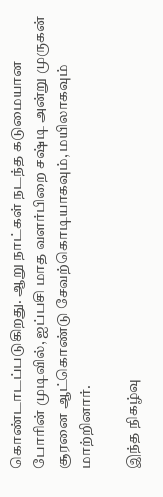கொண்டாடப்படுகிறது. ஆறு நாட்கள் நடந்த கடுமையான போரின் முடிவில், ஐப்பசி மாத வளர்பிறை சஷ்டி அன்று முருகன் சூரனை ஆட்கொண்டு சேவற்கொடியாகவும், மயிலாகவும் மாற்றினார்.

இந்த நிகழ்வு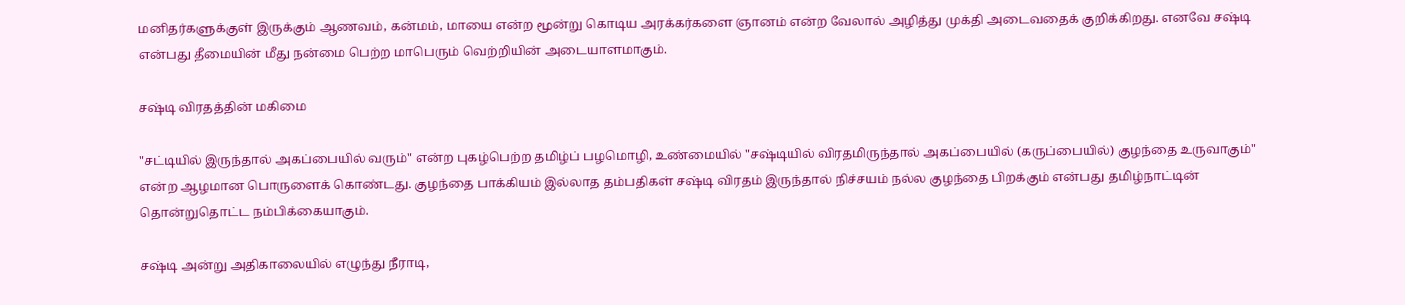மனிதர்களுக்குள் இருக்கும் ஆணவம், கன்மம், மாயை என்ற மூன்று கொடிய அரக்கர்களை ஞானம் என்ற வேலால் அழித்து முக்தி அடைவதைக் குறிக்கிறது. எனவே சஷ்டி என்பது தீமையின் மீது நன்மை பெற்ற மாபெரும் வெற்றியின் அடையாளமாகும்.

சஷ்டி விரதத்தின் மகிமை

"சட்டியில் இருந்தால் அகப்பையில் வரும்" என்ற புகழ்பெற்ற தமிழ்ப் பழமொழி, உண்மையில் "சஷ்டியில் விரதமிருந்தால் அகப்பையில் (கருப்பையில்) குழந்தை உருவாகும்" என்ற ஆழமான பொருளைக் கொண்டது. குழந்தை பாக்கியம் இல்லாத தம்பதிகள் சஷ்டி விரதம் இருந்தால் நிச்சயம் நல்ல குழந்தை பிறக்கும் என்பது தமிழ்நாட்டின் தொன்றுதொட்ட நம்பிக்கையாகும்.

சஷ்டி அன்று அதிகாலையில் எழுந்து நீராடி,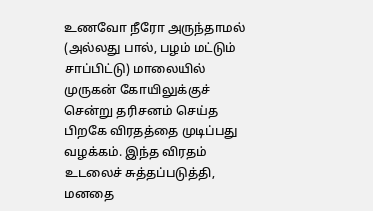உணவோ நீரோ அருந்தாமல் (அல்லது பால், பழம் மட்டும் சாப்பிட்டு) மாலையில் முருகன் கோயிலுக்குச் சென்று தரிசனம் செய்த பிறகே விரதத்தை முடிப்பது வழக்கம். இந்த விரதம் உடலைச் சுத்தப்படுத்தி, மனதை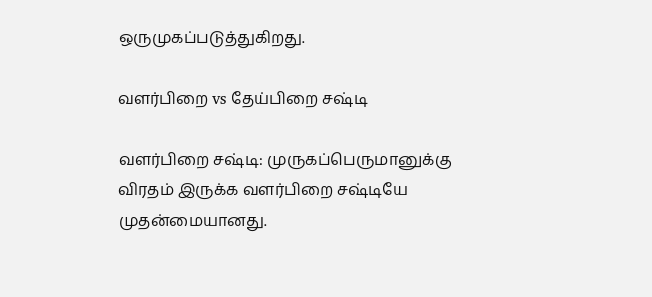ஒருமுகப்படுத்துகிறது.

வளர்பிறை vs தேய்பிறை சஷ்டி

வளர்பிறை சஷ்டி: முருகப்பெருமானுக்கு விரதம் இருக்க வளர்பிறை சஷ்டியே முதன்மையானது.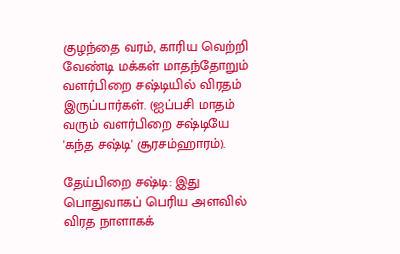குழந்தை வரம், காரிய வெற்றி வேண்டி மக்கள் மாதந்தோறும் வளர்பிறை சஷ்டியில் விரதம் இருப்பார்கள். (ஐப்பசி மாதம் வரும் வளர்பிறை சஷ்டியே 'கந்த சஷ்டி' சூரசம்ஹாரம்).

தேய்பிறை சஷ்டி: இது பொதுவாகப் பெரிய அளவில் விரத நாளாகக்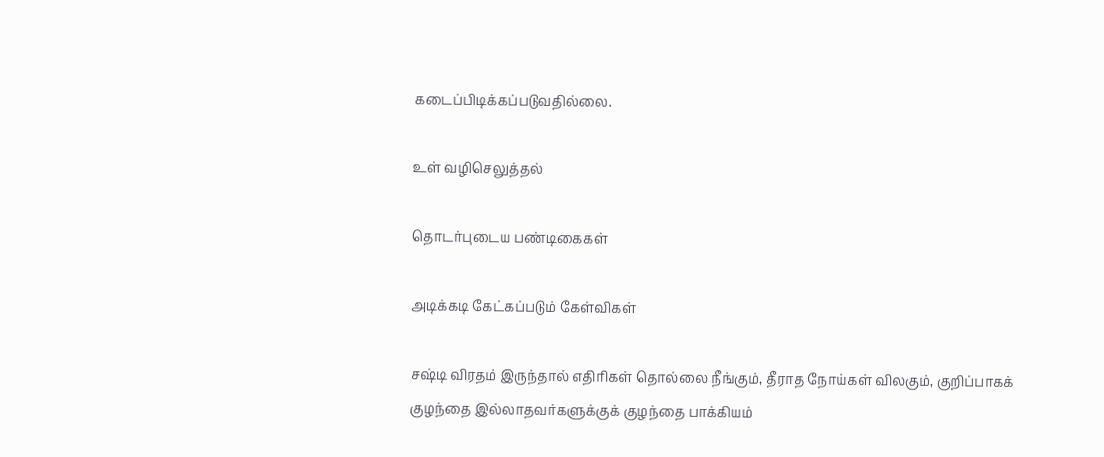கடைப்பிடிக்கப்படுவதில்லை.

உள் வழிசெலுத்தல்

தொடர்புடைய பண்டிகைகள்

அடிக்கடி கேட்கப்படும் கேள்விகள்

சஷ்டி விரதம் இருந்தால் எதிரிகள் தொல்லை நீங்கும், தீராத நோய்கள் விலகும், குறிப்பாகக் குழந்தை இல்லாதவர்களுக்குக் குழந்தை பாக்கியம்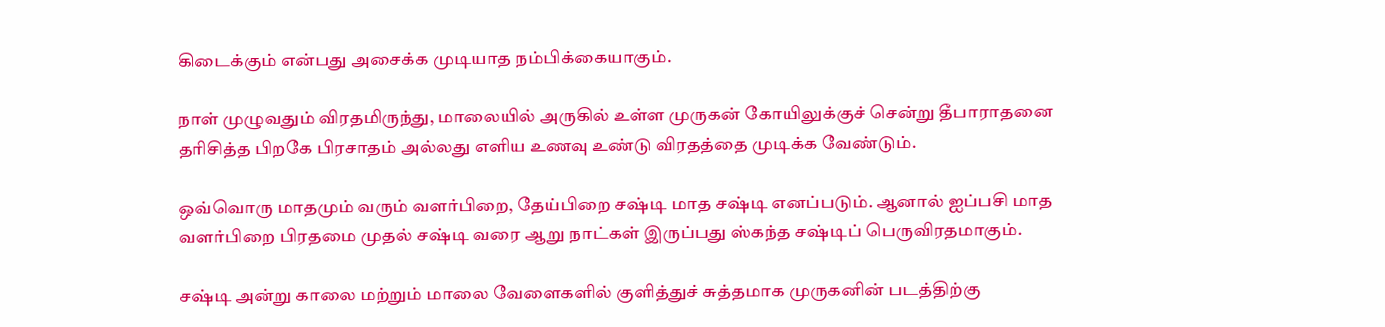கிடைக்கும் என்பது அசைக்க முடியாத நம்பிக்கையாகும்.

நாள் முழுவதும் விரதமிருந்து, மாலையில் அருகில் உள்ள முருகன் கோயிலுக்குச் சென்று தீபாராதனை தரிசித்த பிறகே பிரசாதம் அல்லது எளிய உணவு உண்டு விரதத்தை முடிக்க வேண்டும்.

ஒவ்வொரு மாதமும் வரும் வளர்பிறை, தேய்பிறை சஷ்டி மாத சஷ்டி எனப்படும். ஆனால் ஐப்பசி மாத வளர்பிறை பிரதமை முதல் சஷ்டி வரை ஆறு நாட்கள் இருப்பது ஸ்கந்த சஷ்டிப் பெருவிரதமாகும்.

சஷ்டி அன்று காலை மற்றும் மாலை வேளைகளில் குளித்துச் சுத்தமாக முருகனின் படத்திற்கு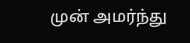முன் அமர்ந்து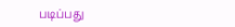படிப்பது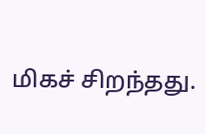மிகச் சிறந்தது.